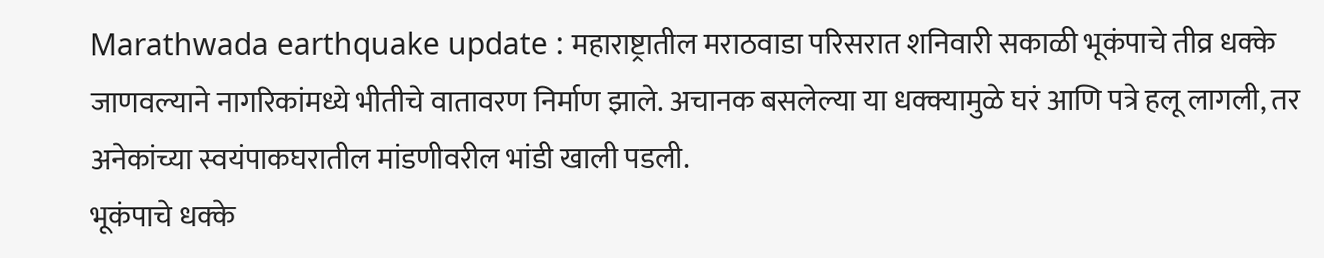Marathwada earthquake update : महाराष्ट्रातील मराठवाडा परिसरात शनिवारी सकाळी भूकंपाचे तीव्र धक्के जाणवल्याने नागरिकांमध्ये भीतीचे वातावरण निर्माण झाले. अचानक बसलेल्या या धक्क्यामुळे घरं आणि पत्रे हलू लागली, तर अनेकांच्या स्वयंपाकघरातील मांडणीवरील भांडी खाली पडली.
भूकंपाचे धक्के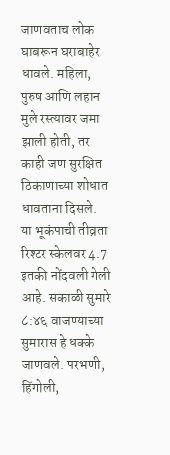जाणवताच लोक घाबरून घराबाहेर धावले. महिला, पुरुष आणि लहान मुले रस्त्यावर जमा झाली होती, तर काही जण सुरक्षित ठिकाणाच्या शोधात धावताना दिसले.
या भूकंपाची तीव्रता रिश्टर स्केलवर 4.7 इतकी नोंदवली गेली आहे. सकाळी सुमारे ८:४६ वाजण्याच्या सुमारास हे धक्के जाणवले. परभणी, हिंगोली,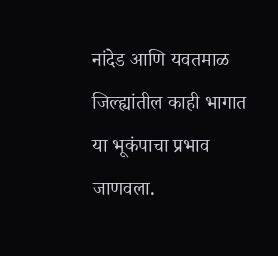नांदेड आणि यवतमाळ जिल्ह्यांतील काही भागात या भूकंपाचा प्रभाव जाणवला.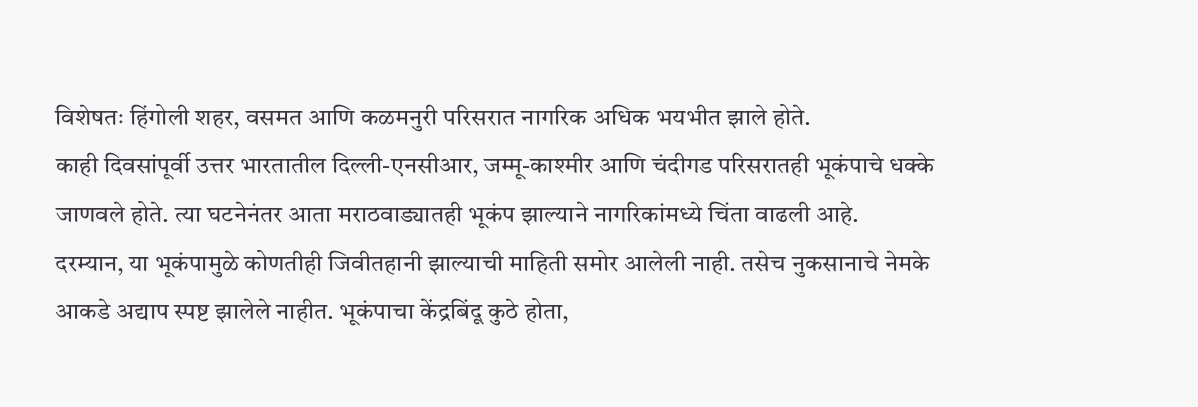विशेषतः हिंगोली शहर, वसमत आणि कळमनुरी परिसरात नागरिक अधिक भयभीत झाले होते.
काही दिवसांपूर्वी उत्तर भारतातील दिल्ली-एनसीआर, जम्मू-काश्मीर आणि चंदीगड परिसरातही भूकंपाचे धक्के जाणवले होते. त्या घटनेनंतर आता मराठवाड्यातही भूकंप झाल्याने नागरिकांमध्ये चिंता वाढली आहे.
दरम्यान, या भूकंपामुळे कोणतीही जिवीतहानी झाल्याची माहिती समोर आलेली नाही. तसेच नुकसानाचे नेमके आकडे अद्याप स्पष्ट झालेले नाहीत. भूकंपाचा केंद्रबिंदू कुठे होता,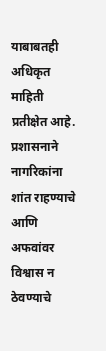याबाबतही अधिकृत माहिती प्रतीक्षेत आहे.
प्रशासनाने नागरिकांना शांत राहण्याचे आणि अफवांवर विश्वास न ठेवण्याचे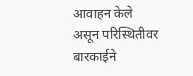आवाहन केले असून परिस्थितीवर बारकाईने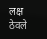लक्ष ठेवले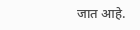जात आहे.